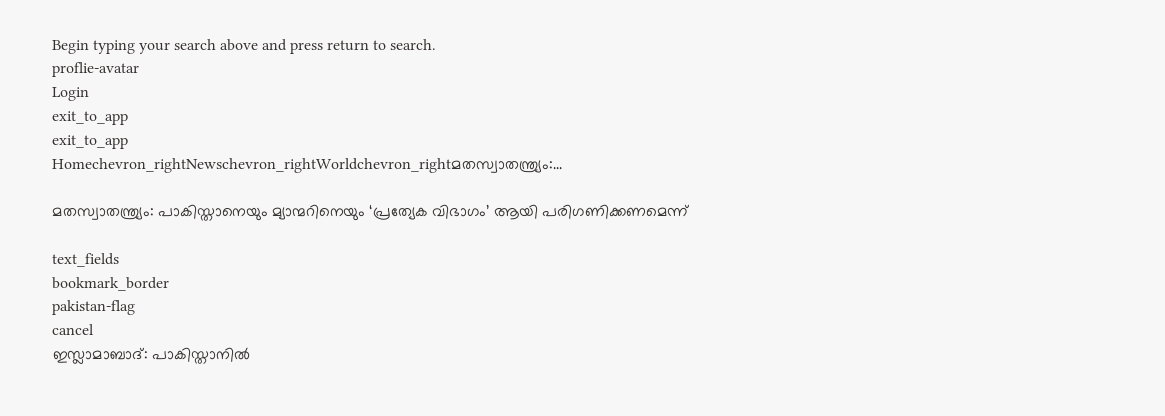Begin typing your search above and press return to search.
proflie-avatar
Login
exit_to_app
exit_to_app
Homechevron_rightNewschevron_rightWorldchevron_rightമതസ്വാതന്ത്ര്യം:...

മതസ്വാതന്ത്ര്യം: പാകിസ്താനെയും മ്യാന്മറിനെയും ‘പ്രത്യേക വിഭാഗം’ ആയി പരിഗണിക്കണമെന്ന്

text_fields
bookmark_border
pakistan-flag
cancel
ഇസ്ലാമാബാദ്: പാകിസ്താനിൽ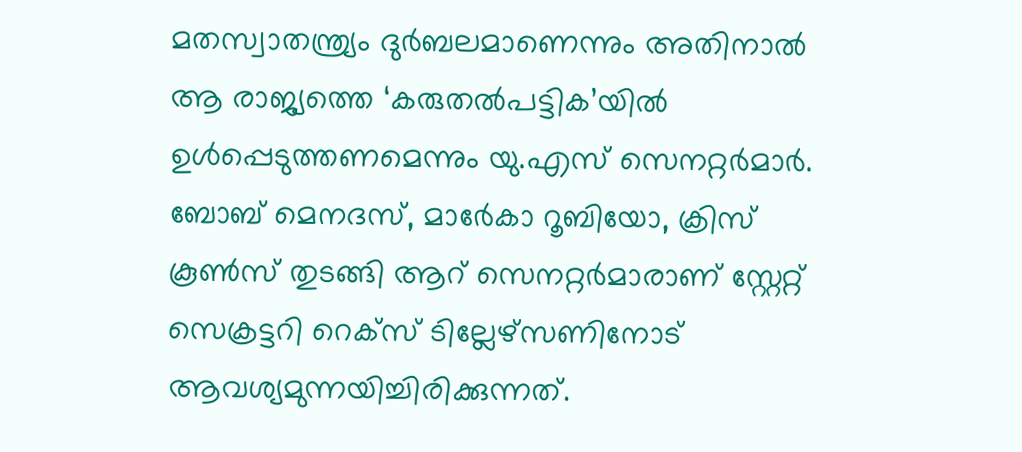മതസ്വാതന്ത്ര്യം ദുർബലമാണെന്നും അതിനാൽ ആ രാജ്യത്തെ ‘കരുതൽപട്ടിക’യിൽ ഉൾപ്പെടുത്തണമെന്നും യു.എസ് സെനറ്റർമാർ. ബോബ് മെനദസ്, മാർേകാ റൂബിയോ, ക്രിസ് കൂൺസ് തുടങ്ങി ആറ് സെനറ്റർമാരാണ് സ്റ്റേറ്റ് സെക്രട്ടറി റെക്സ് ടില്ലേഴ്സണിനോട് ആവശ്യമുന്നയിച്ചിരിക്കുന്നത്.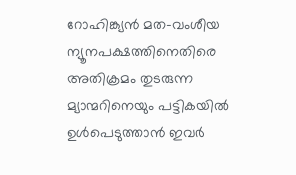റോഹിങ്ക്യൻ മത-വംശീയ ന്യൂനപക്ഷത്തിനെതിരെ അതിക്രമം തുടരുന്ന മ്യാന്മറിനെയും പട്ടികയിൽ ഉൾപെടുത്താൻ ഇവർ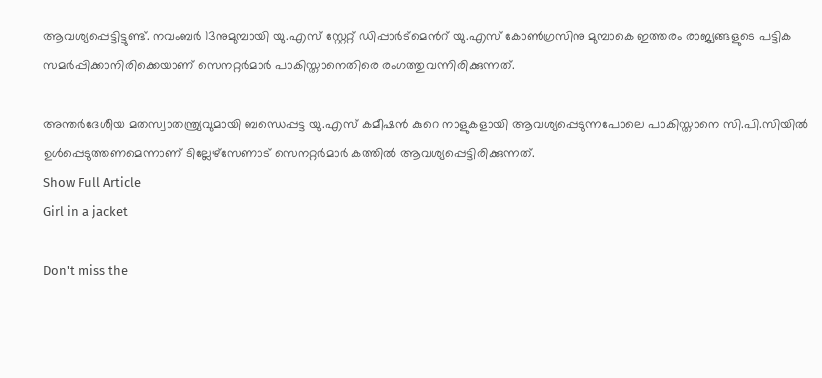ആവശ്യപ്പെട്ടിട്ടുണ്ട്. നവംബർ 13നുമുമ്പായി യു.എസ് സ്റ്റേറ്റ് ഡിപ്പാർട്മെൻറ് യു.എസ് കോൺഗ്രസിനു മുമ്പാകെ ഇത്തരം രാജ്യങ്ങളുടെ പട്ടിക സമർപ്പിക്കാനിരിക്കെയാണ് സെനറ്റർമാർ പാകിസ്താനെതിരെ രംഗത്തുവന്നിരിക്കുന്നത്.

അന്തർദേശീയ മതസ്വാതന്ത്ര്യവുമായി ബന്ധെപ്പട്ട യു.എസ് കമീഷൻ കുറെ നാളുകളായി ആവശ്യപ്പെടുന്നപോലെ പാകിസ്താനെ സി.പി.സിയിൽ ഉൾപ്പെടുത്തണമെന്നാണ് ടില്ലേഴ്സേണാട് സെനറ്റർമാർ കത്തിൽ ആവശ്യപ്പെട്ടിരിക്കുന്നത്.
Show Full Article
Girl in a jacket

Don't miss the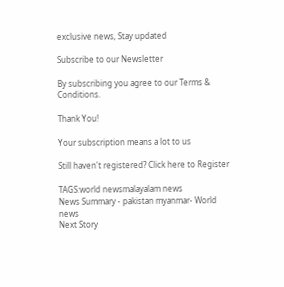exclusive news, Stay updated

Subscribe to our Newsletter

By subscribing you agree to our Terms & Conditions.

Thank You!

Your subscription means a lot to us

Still haven't registered? Click here to Register

TAGS:world newsmalayalam news
News Summary - pakistan myanmar- World news
Next Story